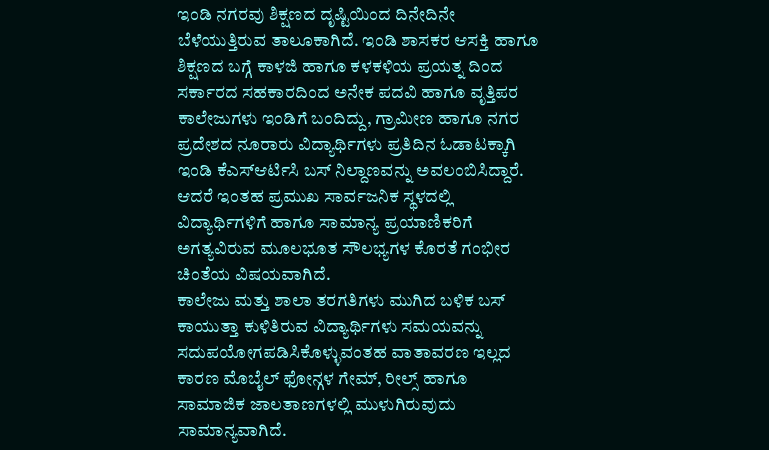ಇಂಡಿ ನಗರವು ಶಿಕ್ಷಣದ ದೃಷ್ಟಿಯಿಂದ ದಿನೇದಿನೇ ಬೆಳೆಯುತ್ತಿರುವ ತಾಲೂಕಾಗಿದೆ. ಇಂಡಿ ಶಾಸಕರ ಆಸಕ್ತಿ ಹಾಗೂ ಶಿಕ್ಷಣದ ಬಗ್ಗೆ ಕಾಳಜಿ ಹಾಗೂ ಕಳಕಳಿಯ ಪ್ರಯತ್ನ ದಿಂದ ಸರ್ಕಾರದ ಸಹಕಾರದಿಂದ ಅನೇಕ ಪದವಿ ಹಾಗೂ ವೃತ್ತಿಪರ ಕಾಲೇಜುಗಳು ಇಂಡಿಗೆ ಬಂದಿದ್ದು, ಗ್ರಾಮೀಣ ಹಾಗೂ ನಗರ ಪ್ರದೇಶದ ನೂರಾರು ವಿದ್ಯಾರ್ಥಿಗಳು ಪ್ರತಿದಿನ ಓಡಾಟಕ್ಕಾಗಿ ಇಂಡಿ ಕೆಎಸ್ಆರ್ಟಿಸಿ ಬಸ್ ನಿಲ್ದಾಣವನ್ನು ಅವಲಂಬಿಸಿದ್ದಾರೆ.
ಆದರೆ ಇಂತಹ ಪ್ರಮುಖ ಸಾರ್ವಜನಿಕ ಸ್ಥಳದಲ್ಲಿ ವಿದ್ಯಾರ್ಥಿಗಳಿಗೆ ಹಾಗೂ ಸಾಮಾನ್ಯ ಪ್ರಯಾಣಿಕರಿಗೆ ಅಗತ್ಯವಿರುವ ಮೂಲಭೂತ ಸೌಲಭ್ಯಗಳ ಕೊರತೆ ಗಂಭೀರ ಚಿಂತೆಯ ವಿಷಯವಾಗಿದೆ.
ಕಾಲೇಜು ಮತ್ತು ಶಾಲಾ ತರಗತಿಗಳು ಮುಗಿದ ಬಳಿಕ ಬಸ್ ಕಾಯುತ್ತಾ ಕುಳಿತಿರುವ ವಿದ್ಯಾರ್ಥಿಗಳು ಸಮಯವನ್ನು ಸದುಪಯೋಗಪಡಿಸಿಕೊಳ್ಳುವಂತಹ ವಾತಾವರಣ ಇಲ್ಲದ ಕಾರಣ ಮೊಬೈಲ್ ಫೋನ್ಗಳ ಗೇಮ್, ರೀಲ್ಸ್ ಹಾಗೂ ಸಾಮಾಜಿಕ ಜಾಲತಾಣಗಳಲ್ಲಿ ಮುಳುಗಿರುವುದು ಸಾಮಾನ್ಯವಾಗಿದೆ.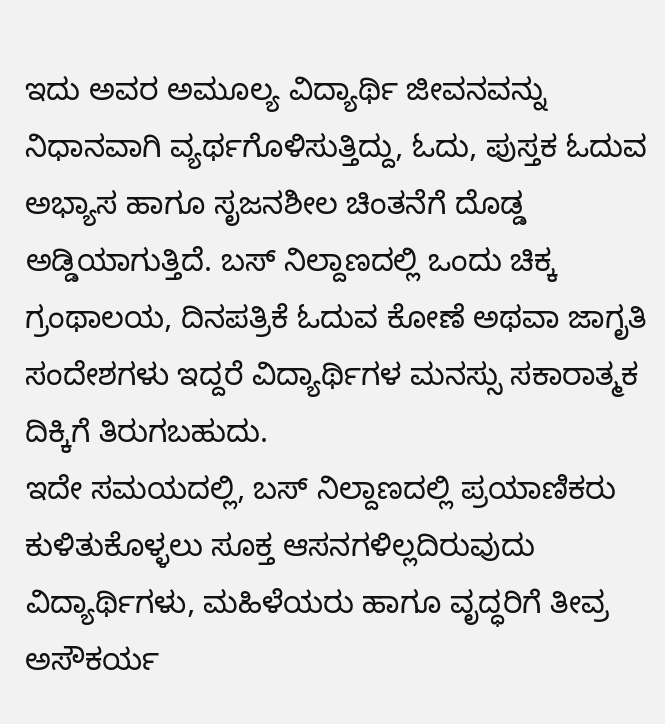ಇದು ಅವರ ಅಮೂಲ್ಯ ವಿದ್ಯಾರ್ಥಿ ಜೀವನವನ್ನು ನಿಧಾನವಾಗಿ ವ್ಯರ್ಥಗೊಳಿಸುತ್ತಿದ್ದು, ಓದು, ಪುಸ್ತಕ ಓದುವ ಅಭ್ಯಾಸ ಹಾಗೂ ಸೃಜನಶೀಲ ಚಿಂತನೆಗೆ ದೊಡ್ಡ ಅಡ್ಡಿಯಾಗುತ್ತಿದೆ. ಬಸ್ ನಿಲ್ದಾಣದಲ್ಲಿ ಒಂದು ಚಿಕ್ಕ ಗ್ರಂಥಾಲಯ, ದಿನಪತ್ರಿಕೆ ಓದುವ ಕೋಣೆ ಅಥವಾ ಜಾಗೃತಿ ಸಂದೇಶಗಳು ಇದ್ದರೆ ವಿದ್ಯಾರ್ಥಿಗಳ ಮನಸ್ಸು ಸಕಾರಾತ್ಮಕ ದಿಕ್ಕಿಗೆ ತಿರುಗಬಹುದು.
ಇದೇ ಸಮಯದಲ್ಲಿ, ಬಸ್ ನಿಲ್ದಾಣದಲ್ಲಿ ಪ್ರಯಾಣಿಕರು ಕುಳಿತುಕೊಳ್ಳಲು ಸೂಕ್ತ ಆಸನಗಳಿಲ್ಲದಿರುವುದು ವಿದ್ಯಾರ್ಥಿಗಳು, ಮಹಿಳೆಯರು ಹಾಗೂ ವೃದ್ಧರಿಗೆ ತೀವ್ರ ಅಸೌಕರ್ಯ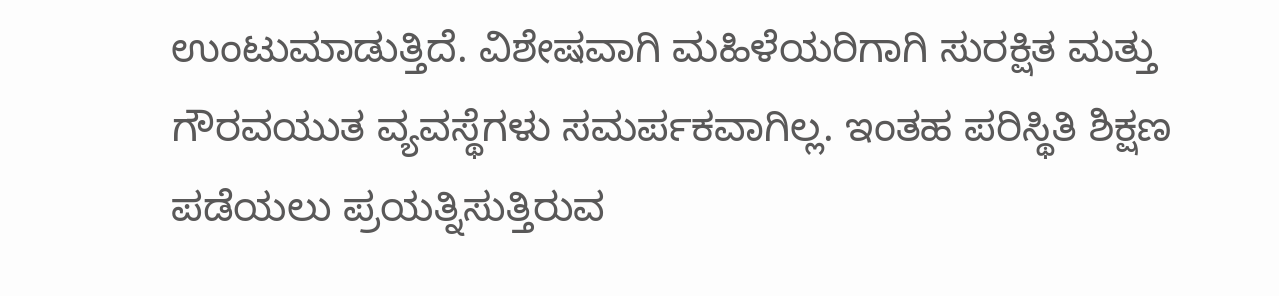ಉಂಟುಮಾಡುತ್ತಿದೆ. ವಿಶೇಷವಾಗಿ ಮಹಿಳೆಯರಿಗಾಗಿ ಸುರಕ್ಷಿತ ಮತ್ತು ಗೌರವಯುತ ವ್ಯವಸ್ಥೆಗಳು ಸಮರ್ಪಕವಾಗಿಲ್ಲ. ಇಂತಹ ಪರಿಸ್ಥಿತಿ ಶಿಕ್ಷಣ ಪಡೆಯಲು ಪ್ರಯತ್ನಿಸುತ್ತಿರುವ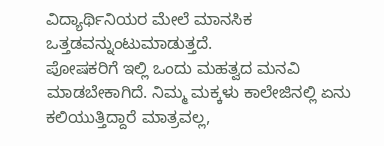ವಿದ್ಯಾರ್ಥಿನಿಯರ ಮೇಲೆ ಮಾನಸಿಕ ಒತ್ತಡವನ್ನುಂಟುಮಾಡುತ್ತದೆ.
ಪೋಷಕರಿಗೆ ಇಲ್ಲಿ ಒಂದು ಮಹತ್ವದ ಮನವಿ ಮಾಡಬೇಕಾಗಿದೆ. ನಿಮ್ಮ ಮಕ್ಕಳು ಕಾಲೇಜಿನಲ್ಲಿ ಏನು ಕಲಿಯುತ್ತಿದ್ದಾರೆ ಮಾತ್ರವಲ್ಲ,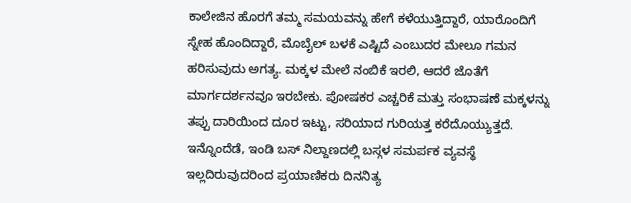ಕಾಲೇಜಿನ ಹೊರಗೆ ತಮ್ಮ ಸಮಯವನ್ನು ಹೇಗೆ ಕಳೆಯುತ್ತಿದ್ದಾರೆ, ಯಾರೊಂದಿಗೆ ಸ್ನೇಹ ಹೊಂದಿದ್ದಾರೆ, ಮೊಬೈಲ್ ಬಳಕೆ ಎಷ್ಟಿದೆ ಎಂಬುದರ ಮೇಲೂ ಗಮನ ಹರಿಸುವುದು ಅಗತ್ಯ. ಮಕ್ಕಳ ಮೇಲೆ ನಂಬಿಕೆ ಇರಲಿ, ಆದರೆ ಜೊತೆಗೆ ಮಾರ್ಗದರ್ಶನವೂ ಇರಬೇಕು. ಪೋಷಕರ ಎಚ್ಚರಿಕೆ ಮತ್ತು ಸಂಭಾಷಣೆ ಮಕ್ಕಳನ್ನು ತಪ್ಪು ದಾರಿಯಿಂದ ದೂರ ಇಟ್ಟು, ಸರಿಯಾದ ಗುರಿಯತ್ತ ಕರೆದೊಯ್ಯುತ್ತದೆ.
ಇನ್ನೊಂದೆಡೆ, ಇಂಡಿ ಬಸ್ ನಿಲ್ದಾಣದಲ್ಲಿ ಬಸ್ಗಳ ಸಮರ್ಪಕ ವ್ಯವಸ್ಥೆ ಇಲ್ಲದಿರುವುದರಿಂದ ಪ್ರಯಾಣಿಕರು ದಿನನಿತ್ಯ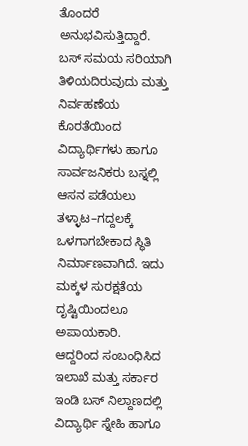ತೊಂದರೆ ಅನುಭವಿಸುತ್ತಿದ್ದಾರೆ. ಬಸ್ ಸಮಯ ಸರಿಯಾಗಿ ತಿಳಿಯದಿರುವುದು ಮತ್ತು ನಿರ್ವಹಣೆಯ ಕೊರತೆಯಿಂದ ವಿದ್ಯಾರ್ಥಿಗಳು ಹಾಗೂ ಸಾರ್ವಜನಿಕರು ಬಸ್ನಲ್ಲಿ ಆಸನ ಪಡೆಯಲು ತಳ್ಳಾಟ–ಗದ್ದಲಕ್ಕೆ ಒಳಗಾಗಬೇಕಾದ ಸ್ಥಿತಿ ನಿರ್ಮಾಣವಾಗಿದೆ. ಇದು ಮಕ್ಕಳ ಸುರಕ್ಷತೆಯ ದೃಷ್ಟಿಯಿಂದಲೂ ಅಪಾಯಕಾರಿ.
ಆದ್ದರಿಂದ ಸಂಬಂಧಿಸಿದ ಇಲಾಖೆ ಮತ್ತು ಸರ್ಕಾರ ಇಂಡಿ ಬಸ್ ನಿಲ್ದಾಣದಲ್ಲಿ ವಿದ್ಯಾರ್ಥಿ ಸ್ನೇಹಿ ಹಾಗೂ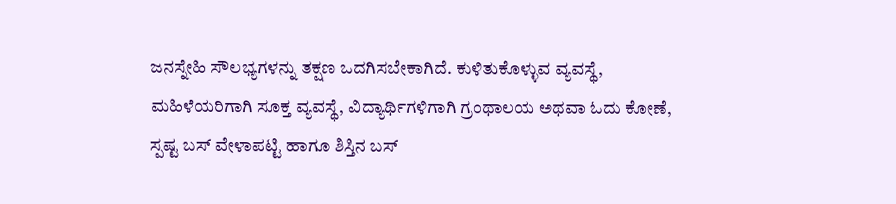ಜನಸ್ನೇಹಿ ಸೌಲಭ್ಯಗಳನ್ನು ತಕ್ಷಣ ಒದಗಿಸಬೇಕಾಗಿದೆ. ಕುಳಿತುಕೊಳ್ಳುವ ವ್ಯವಸ್ಥೆ, ಮಹಿಳೆಯರಿಗಾಗಿ ಸೂಕ್ತ ವ್ಯವಸ್ಥೆ, ವಿದ್ಯಾರ್ಥಿಗಳಿಗಾಗಿ ಗ್ರಂಥಾಲಯ ಅಥವಾ ಓದು ಕೋಣೆ, ಸ್ಪಷ್ಟ ಬಸ್ ವೇಳಾಪಟ್ಟಿ ಹಾಗೂ ಶಿಸ್ತಿನ ಬಸ್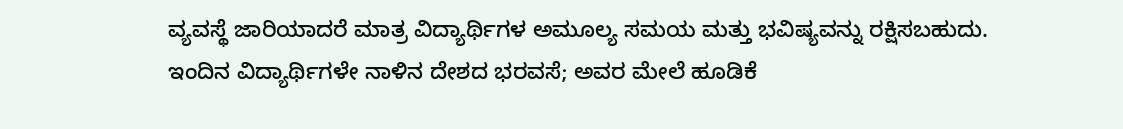ವ್ಯವಸ್ಥೆ ಜಾರಿಯಾದರೆ ಮಾತ್ರ ವಿದ್ಯಾರ್ಥಿಗಳ ಅಮೂಲ್ಯ ಸಮಯ ಮತ್ತು ಭವಿಷ್ಯವನ್ನು ರಕ್ಷಿಸಬಹುದು. ಇಂದಿನ ವಿದ್ಯಾರ್ಥಿಗಳೇ ನಾಳಿನ ದೇಶದ ಭರವಸೆ; ಅವರ ಮೇಲೆ ಹೂಡಿಕೆ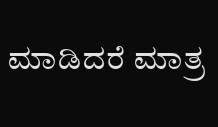ಮಾಡಿದರೆ ಮಾತ್ರ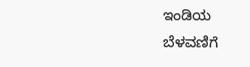ಇಂಡಿಯ ಬೆಳವಣಿಗೆ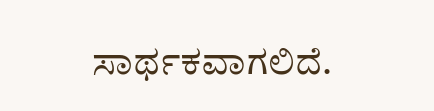ಸಾರ್ಥಕವಾಗಲಿದೆ.